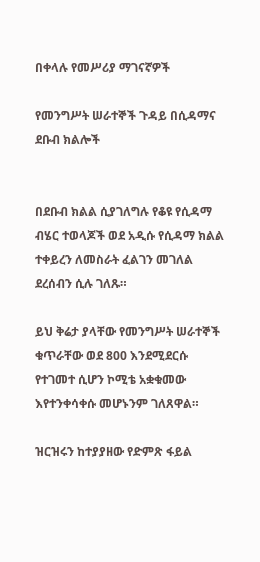በቀላሉ የመሥሪያ ማገናኛዎች

የመንግሥት ሠራተኞች ጉዳይ በሲዳማና ደቡብ ክልሎች


በደቡብ ክልል ሲያገለግሉ የቆዩ የሲዳማ ብሄር ተወላጆች ወደ አዲሱ የሲዳማ ክልል ተቀይረን ለመስራት ፈልገን መገለል ደረሰብን ሲሉ ገለጹ።

ይህ ቅሬታ ያላቸው የመንግሥት ሠራተኞች ቁጥራቸው ወደ 800 እንደሚደርሱ የተገመተ ሲሆን ኮሚቴ አቋቁመው እየተንቀሳቀሱ መሆኑንም ገለጸዋል።

ዝርዝሩን ከተያያዘው የድምጽ ፋይል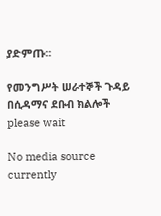ያድምጡ፡፡

የመንግሥት ሠራተኞች ጉዳይ በሲዳማና ደቡብ ክልሎች
please wait

No media source currently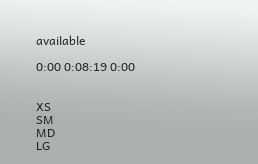available

0:00 0:08:19 0:00


XS
SM
MD
LG